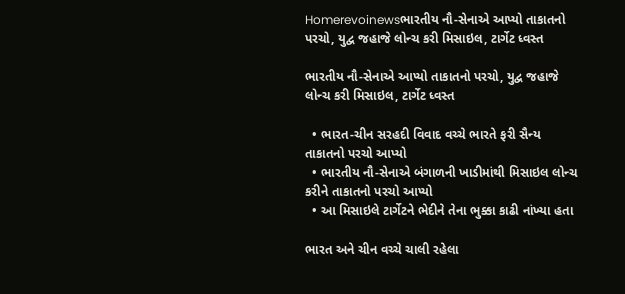Homerevoinewsભારતીય નૌ-સેનાએ આપ્યો તાકાતનો પરચો, યુદ્વ જહાજે લોન્ચ કરી મિસાઇલ, ટાર્ગેટ ધ્વસ્ત

ભારતીય નૌ-સેનાએ આપ્યો તાકાતનો પરચો, યુદ્વ જહાજે લોન્ચ કરી મિસાઇલ, ટાર્ગેટ ધ્વસ્ત

  • ભારત-ચીન સરહદી વિવાદ વચ્ચે ભારતે ફરી સૈન્ય તાકાતનો પરચો આપ્યો
  • ભારતીય નૌ-સેનાએ બંગાળની ખાડીમાંથી મિસાઇલ લોન્ચ કરીને તાકાતનો પરચો આપ્યો
  • આ મિસાઇલે ટાર્ગેટને ભેદીને તેના ભુક્કા કાઢી નાંખ્યા હતા

ભારત અને ચીન વચ્ચે ચાલી રહેલા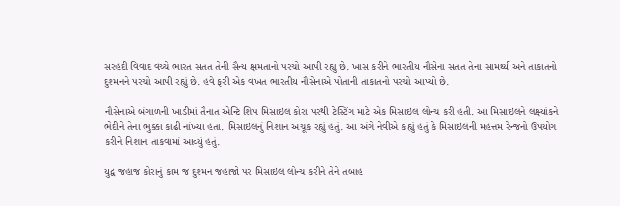સરહદી વિવાદ વચ્ચે ભારત સતત તેની સૈન્ય ક્ષમતાનો પરચો આપી રહ્યુ છે. ખાસ કરીને ભારતીય નૌસેના સતત તેના સામર્થ્ય અને તાકાતનો દુશ્મનને પરચો આપી રહ્યું છે. હવે ફરી એક વખત ભારતીય નૌસેનાએ પોતાની તાકાતનો પરચો આપ્યો છે.

નૌસેનાએ બંગાળની ખાડીમાં તૈનાત એન્ટિ શિપ મિસાઇલ કોરા પરથી ટેસ્ટિંગ માટે એક મિસાઇલ લોન્ચ કરી હતી. આ મિસાઇલને લક્ષ્યાંકને ભેદીને તેના ભુક્કા કાઢી નાંખ્યા હતા. મિસાઇલનું નિશાન અચૂક રહ્યું હતું. આ અંગે નેવીએ કહ્યું હતું કે મિસાઇલની મહત્તમ રેન્જનો ઉપયોગ કરીને નિશાન તાકવામાં આવ્યું હતું.

યુદ્વ જહાજ કોરાનું કામ જ દુશ્મન જહાજો પર મિસાઇલ લોન્ચ કરીને તેને તબાહ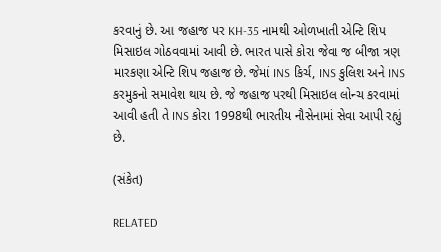કરવાનું છે. આ જહાજ પર KH-35 નામથી ઓળખાતી એન્ટિ શિપ મિસાઇલ ગોઠવવામાં આવી છે. ભારત પાસે કોરા જેવા જ બીજા ત્રણ મારકણા એન્ટિ શિપ જહાજ છે. જેમાં INS કિર્ચ, INS કુલિશ અને INS કરમુકનો સમાવેશ થાય છે. જે જહાજ પરથી મિસાઇલ લોન્ચ કરવામાં આવી હતી તે INS કોરા 1998થી ભારતીય નૌસેનામાં સેવા આપી રહ્યું છે.

(સંકેત)

RELATED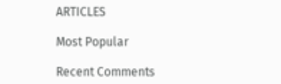ARTICLES

Most Popular

Recent Comments